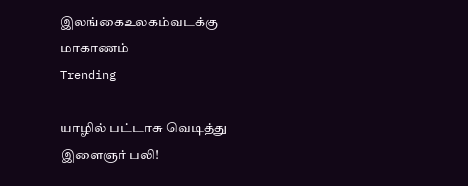இலங்கைஉலகம்வடக்கு மாகாணம்
Trending

யாழில் பட்டாசு வெடித்து இளைஞர் பலி!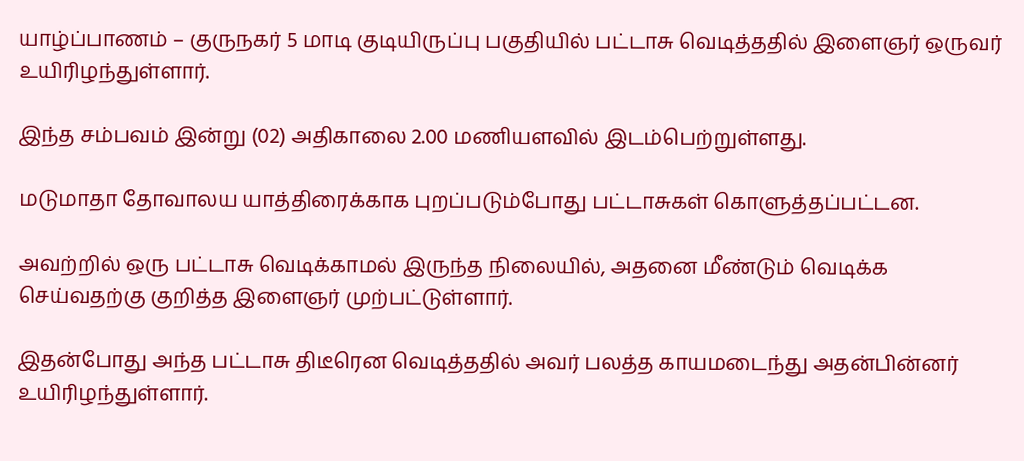யாழ்ப்பாணம் – குருநகர் 5 மாடி குடியிருப்பு பகுதியில் பட்டாசு வெடித்ததில் இளைஞர் ஒருவர் உயிரிழந்துள்ளார்.

இந்த சம்பவம் இன்று (02) அதிகாலை 2.00 மணியளவில் இடம்பெற்றுள்ளது.

மடுமாதா தோவாலய யாத்திரைக்காக புறப்படும்போது பட்டாசுகள் கொளுத்தப்பட்டன.

அவற்றில் ஒரு பட்டாசு வெடிக்காமல் இருந்த நிலையில், அதனை மீண்டும் வெடிக்க செய்வதற்கு குறித்த இளைஞர் முற்பட்டுள்ளார்.

இதன்போது அந்த பட்டாசு திடீரென வெடித்ததில் அவர் பலத்த காயமடைந்து அதன்பின்னர் உயிரிழந்துள்ளார்.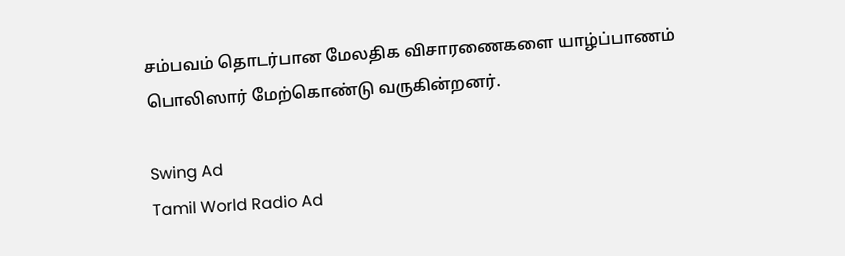சம்பவம் தொடர்பான மேலதிக விசாரணைகளை யாழ்ப்பாணம் பொலிஸார் மேற்கொண்டு வருகின்றனர்.

Swing Ad
Tamil World Radio Ad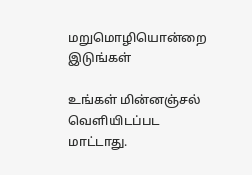மறுமொழியொன்றை இடுங்கள்

உங்கள் மின்னஞ்சல் வௌியிடப்பட மாட்டாது.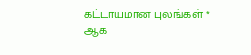கட்டாயமான புலங்கள் * ஆக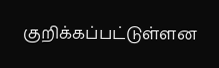குறிக்கப்பட்டுள்ளன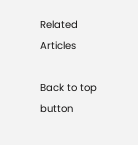Related Articles

Back to top button